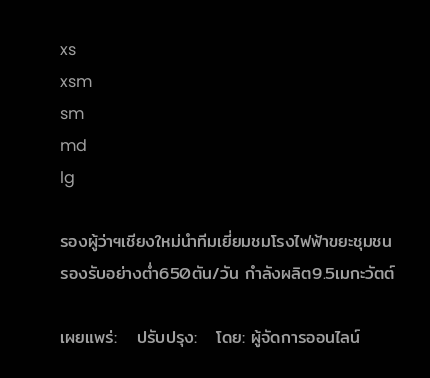xs
xsm
sm
md
lg

รองผู้ว่าฯเชียงใหม่นำทีมเยี่ยมชมโรงไฟฟ้าขยะชุมชน รองรับอย่างต่ำ650ตัน/วัน กำลังผลิต9.5เมกะวัตต์

เผยแพร่:   ปรับปรุง:   โดย: ผู้จัดการออนไลน์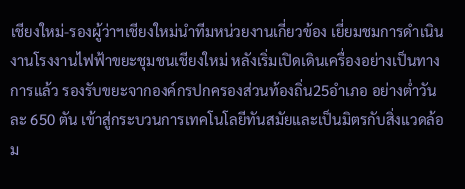เชียงใหม่-รองผู้ว่าฯเชียงใหม่นำทีมหน่วยงานเกี่ยวข้อง เยี่ยมชมการดำเนินงานโรงงานไฟฟ้าขยะชุมชนเชียงใหม่ หลังเริ่มเปิดเดินเครื่องอย่างเป็นทางการแล้ว รองรับขยะจากองค์กรปกครองส่วนท้องถิ่น25อำเภอ อย่างต่ำวันละ 650 ตัน เข้าสู่กระบวนการเทคโนโลยีทันสมัยและเป็นมิตรกับสิ่งแวดล้อม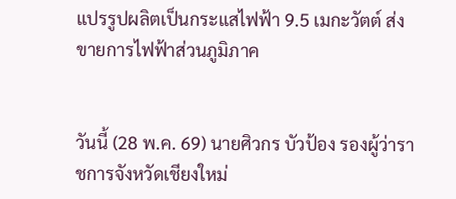แปรรูปผลิตเป็นกระแสไฟฟ้า 9.5 เมกะวัตต์ ส่งขายการไฟฟ้าส่วนภูมิภาค


วันนี้ (28 พ.ค. 69) นายศิวกร บัวป้อง รองผู้ว่าราชการจังหวัดเชียงใหม่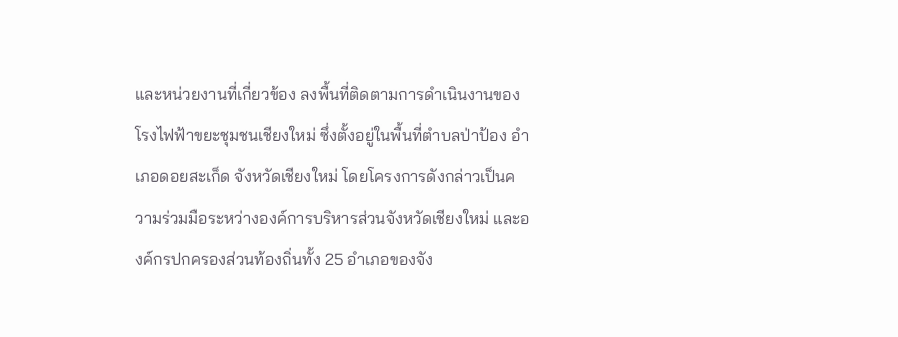และหน่วยงานที่เกี่ยวข้อง ลงพื้นที่ติดตามการดำเนินงานของโรงไฟฟ้าขยะชุมชนเชียงใหม่ ซึ่งตั้งอยู่ในพื้นที่ตำบลป่าป้อง อำเภอดอยสะเก็ด จังหวัดเชียงใหม่ โดยโครงการดังกล่าวเป็นความร่วมมือระหว่างองค์การบริหารส่วนจังหวัดเชียงใหม่ และองค์กรปกครองส่วนท้องถิ่นทั้ง 25 อำเภอของจัง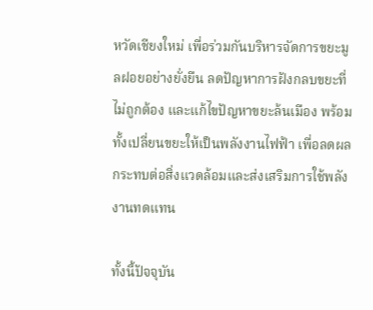หวัดเชียงใหม่ เพื่อร่วมกันบริหารจัดการขยะมูลฝอยอย่างยั่งยืน ลดปัญหาการฝังกลบขยะที่ไม่ถูกต้อง และแก้ไขปัญหาขยะล้นเมือง พร้อมทั้งเปลี่ยนขยะให้เป็นพลังงานไฟฟ้า เพื่อลดผลกระทบต่อสิ่งแวดล้อมและส่งเสริมการใช้พลังงานทดแทน

ทั้งนี้ปัจจุบัน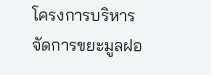โครงการบริหารจัดการขยะมูลฝอ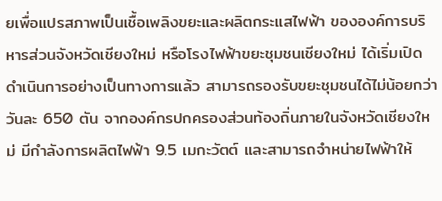ยเพื่อแปรสภาพเป็นเชื้อเพลิงขยะและผลิตกระแสไฟฟ้า ขององค์การบริหารส่วนจังหวัดเชียงใหม่ หรือโรงไฟฟ้าขยะชุมชนเชียงใหม่ ได้เริ่มเปิดดำเนินการอย่างเป็นทางการแล้ว สามารถรองรับขยะชุมชนได้ไม่น้อยกว่าวันละ 650 ตัน จากองค์กรปกครองส่วนท้องถิ่นภายในจังหวัดเชียงใหม่ มีกำลังการผลิตไฟฟ้า 9.5 เมกะวัตต์ และสามารถจำหน่ายไฟฟ้าให้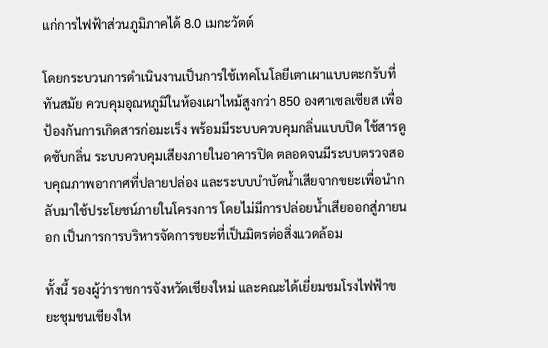แก่การไฟฟ้าส่วนภูมิภาคได้ 8.0 เมกะวัตต์

โดยกระบวนการดำเนินงานเป็นการใช้เทคโนโลยีเตาเผาแบบตะกรับที่ทันสมัย ควบคุมอุณหภูมิในห้องเผาไหม้สูงกว่า 850 องศาเซลเซียส เพื่อป้องกันการเกิดสารก่อมะเร็ง พร้อมมีระบบควบคุมกลิ่นแบบปิด ใช้สารดูดซับกลิ่น ระบบควบคุมเสียงภายในอาคารปิด ตลอดจนมีระบบตรวจสอบคุณภาพอากาศที่ปลายปล่อง และระบบบำบัดน้ำเสียจากขยะเพื่อนำกลับมาใช้ประโยชน์ภายในโครงการ โดยไม่มีการปล่อยน้ำเสียออกสู่ภายนอก เป็นการการบริหารจัดการขยะที่เป็นมิตรต่อสิ่งแวดล้อม

ทั้งนี้ รองผู้ว่าราชการจังหวัดเชียงใหม่ และคณะได้เยี่ยมชมโรงไฟฟ้าขยะชุมชนเชียงให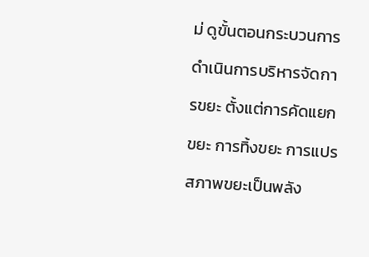ม่ ดูขั้นตอนกระบวนการดำเนินการบริหารจัดการขยะ ตั้งแต่การคัดแยกขยะ การทิ้งขยะ การแปรสภาพขยะเป็นพลัง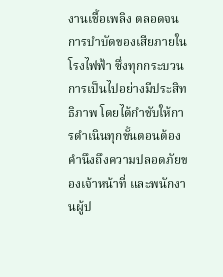งานเชื้อเพลิง ตลอดจนการบำบัดของเสียภายในโรงไฟฟ้า ซึ่งทุกกระบวนการเป็นไปอย่างมีประสิทธิภาพ โดยได้กำชับให้การดำเนินทุกขั้นตอนต้องคำนึงถึงความปลอดภัยของเจ้าหน้าที่ และพนักงานผู้ป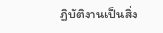ฏิบัติงานเป็นสิ่ง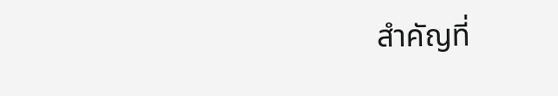สำคัญที่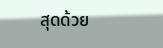สุดด้วย